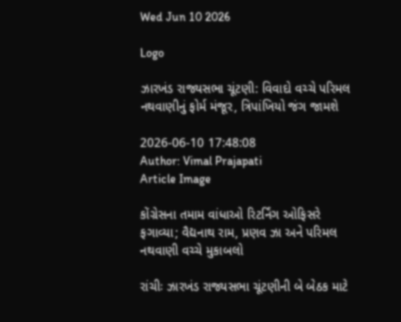Wed Jun 10 2026

Logo

ઝારખંડ રાજ્યસભા ચૂંટણી: વિવાદો વચ્ચે પરિમલ નથવાણીનું ફોર્મ મંજૂર, ત્રિપાંખિયો જંગ જામશે

2026-06-10 17:48:08
Author: Vimal Prajapati
Article Image

કોંગ્રેસના તમામ વાંધાઓ રિટર્નિંગ ઓફિસરે ફગાવ્યા; વૈદ્યનાથ રામ, પ્રણવ ઝા અને પરિમલ નથવાણી વચ્ચે મુકાબલો

રાંચીઃ ઝારખંડ રાજ્યસભા ચૂંટણીની બે બેઠક માટે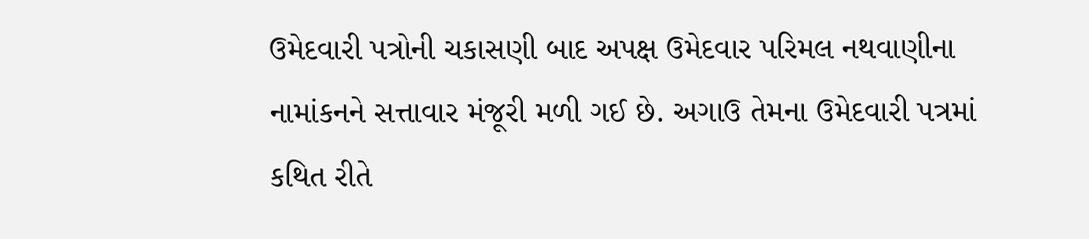ઉમેદવારી પત્રોની ચકાસણી બાદ અપક્ષ ઉમેદવાર પરિમલ નથવાણીના નામાંકનને સત્તાવાર મંજૂરી મળી ગઈ છે. અગાઉ તેમના ઉમેદવારી પત્રમાં કથિત રીતે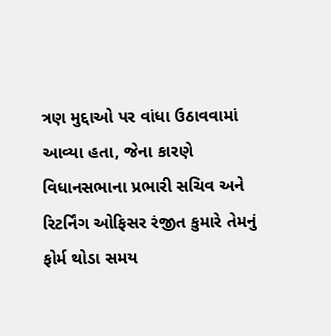ત્રણ મુદ્દાઓ પર વાંધા ઉઠાવવામાં આવ્યા હતા, જેના કારણે વિધાનસભાના પ્રભારી સચિવ અને રિટર્નિંગ ઓફિસર રંજીત કુમારે તેમનું ફોર્મ થોડા સમય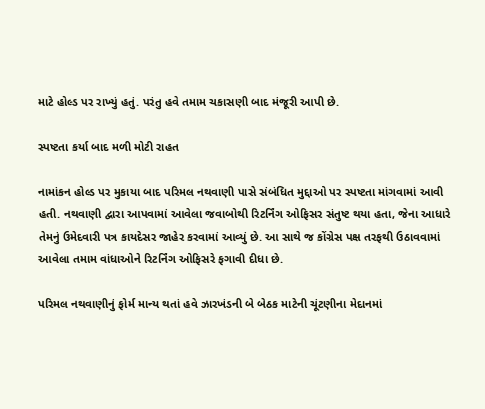માટે હોલ્ડ પર રાખ્યું હતું. પરંતુ હવે તમામ ચકાસણી બાદ મંજૂરી આપી છે.

સ્પષ્ટતા કર્યા બાદ મળી મોટી રાહત

નામાંકન હોલ્ડ પર મુકાયા બાદ પરિમલ નથવાણી પાસે સંબંધિત મુદ્દાઓ પર સ્પષ્ટતા માંગવામાં આવી હતી. નથવાણી દ્વારા આપવામાં આવેલા જવાબોથી રિટર્નિંગ ઓફિસર સંતુષ્ટ થયા હતા, જેના આધારે તેમનું ઉમેદવારી પત્ર કાયદેસર જાહેર કરવામાં આવ્યું છે. આ સાથે જ કોંગ્રેસ પક્ષ તરફથી ઉઠાવવામાં આવેલા તમામ વાંધાઓને રિટર્નિંગ ઓફિસરે ફગાવી દીધા છે.

પરિમલ નથવાણીનું ફોર્મ માન્ય થતાં હવે ઝારખંડની બે બેઠક માટેની ચૂંટણીના મેદાનમાં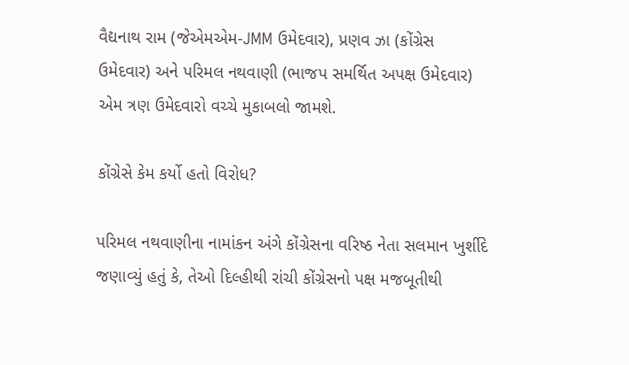વૈદ્યનાથ રામ (જેએમએમ-JMM ઉમેદવાર), પ્રણવ ઝા (કોંગ્રેસ ઉમેદવાર) અને પરિમલ નથવાણી (ભાજપ સમર્થિત અપક્ષ ઉમેદવાર) એમ ત્રણ ઉમેદવારો વચ્ચે મુકાબલો જામશે.

કોંગ્રેસે કેમ કર્યો હતો વિરોધ?

પરિમલ નથવાણીના નામાંકન અંગે કોંગ્રેસના વરિષ્ઠ નેતા સલમાન ખુર્શીદે જણાવ્યું હતું કે, તેઓ દિલ્હીથી રાંચી કોંગ્રેસનો પક્ષ મજબૂતીથી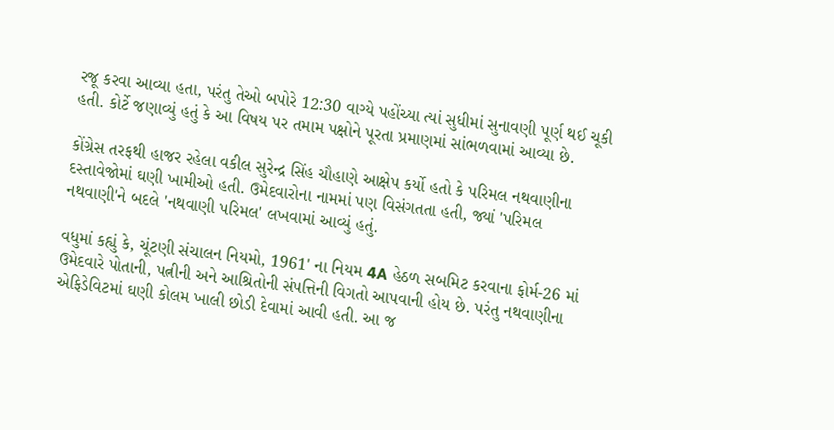રજૂ કરવા આવ્યા હતા, પરંતુ તેઓ બપોરે 12:30 વાગ્યે પહોંચ્યા ત્યાં સુધીમાં સુનાવણી પૂર્ણ થઈ ચૂકી હતી. કોર્ટે જણાવ્યું હતું કે આ વિષય પર તમામ પક્ષોને પૂરતા પ્રમાણમાં સાંભળવામાં આવ્યા છે.

કોંગ્રેસ તરફથી હાજર રહેલા વકીલ સુરેન્દ્ર સિંહ ચૌહાણે આક્ષેપ કર્યો હતો કે પરિમલ નથવાણીના દસ્તાવેજોમાં ઘણી ખામીઓ હતી. ઉમેદવારોના નામમાં પણ વિસંગતતા હતી, જ્યાં 'પરિમલ નથવાણી'ને બદલે 'નથવાણી પરિમલ' લખવામાં આવ્યું હતું.

વધુમાં કહ્યું કે, ચૂંટણી સંચાલન નિયમો, 1961' ના નિયમ 4A હેઠળ સબમિટ કરવાના ફોર્મ-26 માં ઉમેદવારે પોતાની, પત્નીની અને આશ્રિતોની સંપત્તિની વિગતો આપવાની હોય છે. પરંતુ નથવાણીના એફિડેવિટમાં ઘણી કોલમ ખાલી છોડી દેવામાં આવી હતી. આ જ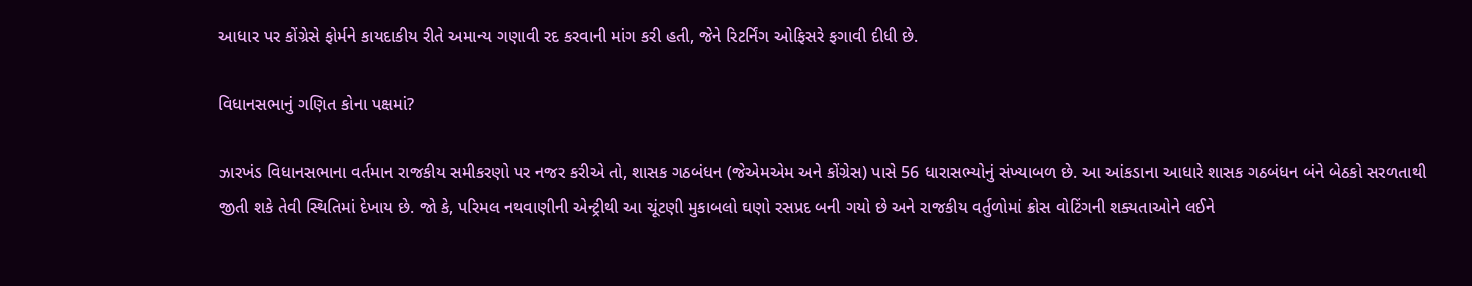આધાર પર કોંગ્રેસે ફોર્મને કાયદાકીય રીતે અમાન્ય ગણાવી રદ કરવાની માંગ કરી હતી, જેને રિટર્નિંગ ઓફિસરે ફગાવી દીધી છે.

વિધાનસભાનું ગણિત કોના પક્ષમાં?

ઝારખંડ વિધાનસભાના વર્તમાન રાજકીય સમીકરણો પર નજર કરીએ તો, શાસક ગઠબંધન (જેએમએમ અને કોંગ્રેસ) પાસે 56 ધારાસભ્યોનું સંખ્યાબળ છે. આ આંકડાના આધારે શાસક ગઠબંધન બંને બેઠકો સરળતાથી જીતી શકે તેવી સ્થિતિમાં દેખાય છે. જો કે, પરિમલ નથવાણીની એન્ટ્રીથી આ ચૂંટણી મુકાબલો ઘણો રસપ્રદ બની ગયો છે અને રાજકીય વર્તુળોમાં ક્રોસ વોટિંગની શક્યતાઓને લઈને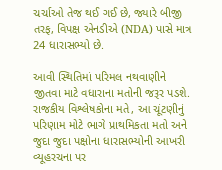ચર્ચાઓ તેજ થઈ ગઈ છે, જ્યારે બીજી તરફ, વિપક્ષ એનડીએ (NDA) પાસે માત્ર 24 ધારાસભ્યો છે.

આવી સ્થિતિમાં પરિમલ નથવાણીને જીતવા માટે વધારાના મતોની જરૂર પડશે. રાજકીય વિશ્લેષકોના મતે, આ ચૂંટણીનું પરિણામ મોટે ભાગે પ્રાથમિકતા મતો અને જુદા જુદા પક્ષોના ધારાસભ્યોની આખરી વ્યૂહરચના પર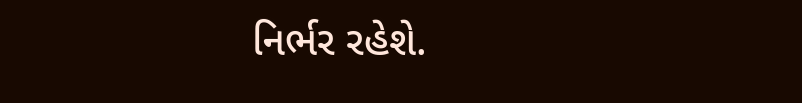નિર્ભર રહેશે.